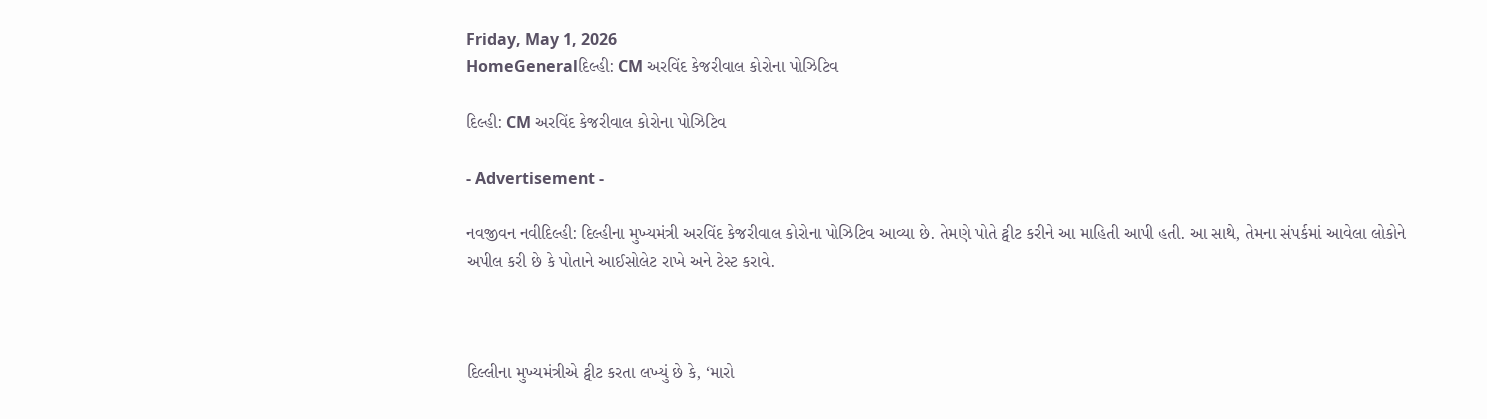Friday, May 1, 2026
HomeGeneralદિલ્હી: CM અરવિંદ કેજરીવાલ કોરોના પોઝિટિવ

દિલ્હી: CM અરવિંદ કેજરીવાલ કોરોના પોઝિટિવ

- Advertisement -

નવજીવન નવીદિલ્હી: દિલ્હીના મુખ્યમંત્રી અરવિંદ કેજરીવાલ કોરોના પોઝિટિવ આવ્યા છે. તેમણે પોતે ટ્વીટ કરીને આ માહિતી આપી હતી. આ સાથે, તેમના સંપર્કમાં આવેલા લોકોને અપીલ કરી છે કે પોતાને આઈસોલેટ રાખે અને ટેસ્ટ કરાવે.



દિલ્લીના મુખ્યમંત્રીએ ટ્વીટ કરતા લખ્યું છે કે, ‘મારો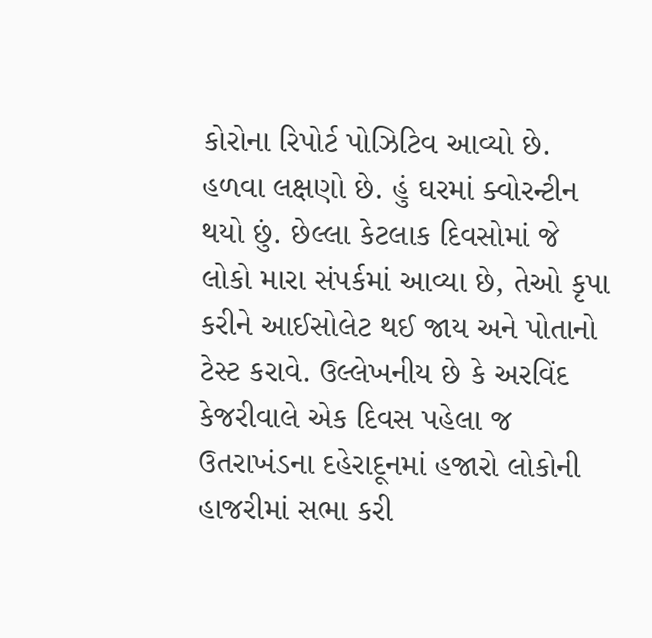કોરોના રિપોર્ટ પોઝિટિવ આવ્યો છે. હળવા લક્ષણો છે. હું ઘરમાં ક્વોરન્ટીન થયો છું. છેલ્લા કેટલાક દિવસોમાં જે લોકો મારા સંપર્કમાં આવ્યા છે, તેઓ કૃપા કરીને આઈસોલેટ થઈ જાય અને પોતાનો ટેસ્ટ કરાવે. ઉલ્લેખનીય છે કે અરવિંદ કેજરીવાલે એક દિવસ પહેલા જ ઉતરાખંડના દહેરાદૂનમાં હજારો લોકોની હાજરીમાં સભા કરી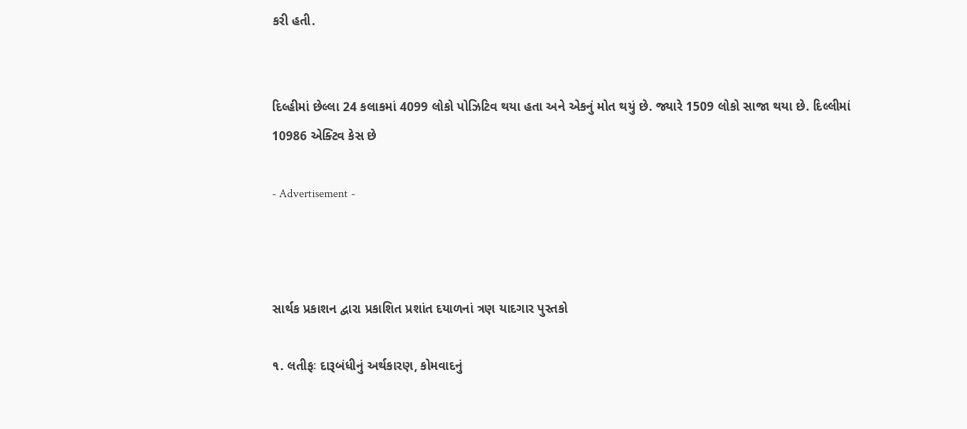કરી હતી.


દિલ્હીમાં છેલ્લા 24 કલાકમાં 4099 લોકો પોઝિટિવ થયા હતા અને એકનું મોત થયું છે. જ્યારે 1509 લોકો સાજા થયા છે. દિલ્લીમાં 10986 એક્ટિવ કેસ છે

- Advertisement -



સાર્થક પ્રકાશન દ્વારા પ્રકાશિત પ્રશાંત દયાળનાં ત્રણ યાદગાર પુસ્તકો

૧. લતીફઃ દારૂબંધીનું અર્થકારણ, કોમવાદનું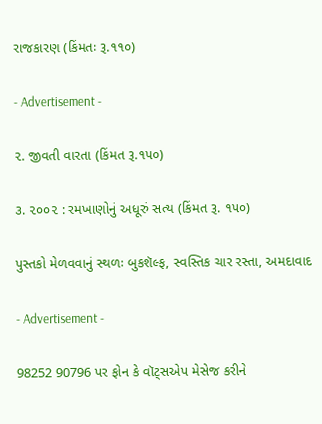રાજકારણ (કિંમતઃ રૂ.૧૧૦)

- Advertisement -

૨. જીવતી વારતા (કિંમત રૂ.૧૫૦)

૩. ૨૦૦૨ : રમખાણોનું અધૂરું સત્ય (કિંમત રૂ. ૧૫૦)

પુસ્તકો મેળવવાનું સ્થળઃ બુકશૅલ્ફ, સ્વસ્તિક ચાર રસ્તા, અમદાવાદ

- Advertisement -

98252 90796 પર ફોન કે વૉટ્સએપ મેસેજ કરીને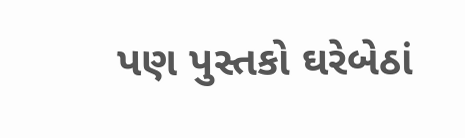પણ પુસ્તકો ઘરેબેઠાં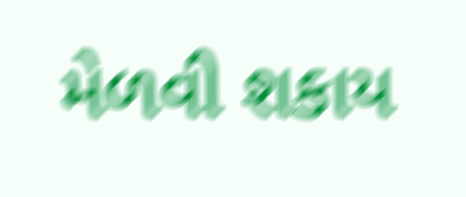મેળવી શકાય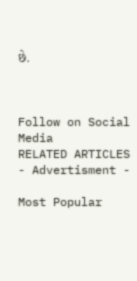છે.



Follow on Social Media
RELATED ARTICLES
- Advertisment -

Most Popular